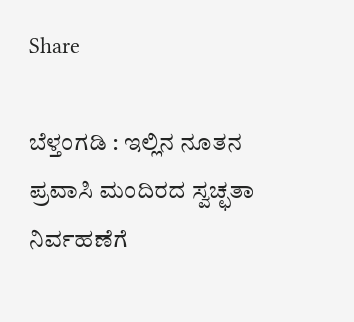Share

ಬೆಳ್ತಂಗಡಿ : ಇಲ್ಲಿನ ನೂತನ ಪ್ರವಾಸಿ ಮಂದಿರದ ಸ್ವಚ್ಛತಾ ನಿರ್ವಹಣೆಗೆ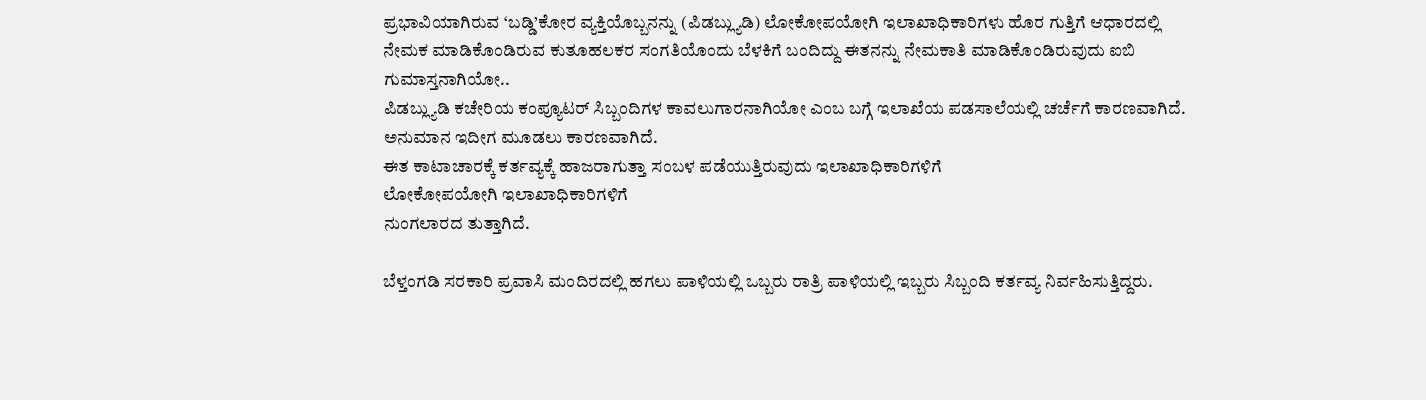ಪ್ರಭಾವಿಯಾಗಿರುವ ‘ಬಡ್ಡಿ’ಕೋರ ವ್ಯಕ್ತಿಯೊಬ್ಬನನ್ನು (ಪಿಡಬ್ಲ್ಯುಡಿ) ಲೋಕೋಪಯೋಗಿ ಇಲಾಖಾಧಿಕಾರಿಗಳು ಹೊರ ಗುತ್ತಿಗೆ ಆಧಾರದಲ್ಲಿ
ನೇಮಕ ಮಾಡಿಕೊಂಡಿರುವ ಕುತೂಹಲಕರ ಸಂಗತಿಯೊಂದು ಬೆಳಕಿಗೆ ಬಂದಿದ್ದು ಈತನನ್ನು ನೇಮಕಾತಿ ಮಾಡಿಕೊಂಡಿರುವುದು ಐಬಿ ಗುಮಾಸ್ತನಾಗಿಯೋ..
ಪಿಡಬ್ಲ್ಯುಡಿ ಕಚೇರಿಯ ಕಂಪ್ಯೂಟರ್ ಸಿಬ್ಬಂದಿಗಳ ಕಾವಲುಗಾರನಾಗಿಯೋ ಎಂಬ ಬಗ್ಗೆ ಇಲಾಖೆಯ ಪಡಸಾಲೆಯಲ್ಲಿ ಚರ್ಚೆಗೆ ಕಾರಣವಾಗಿದೆ.
ಅನುಮಾನ ಇದೀಗ ಮೂಡಲು ಕಾರಣವಾಗಿದೆ.
ಈತ ಕಾಟಾಚಾರಕ್ಕೆ ಕರ್ತವ್ಯಕ್ಕೆ ಹಾಜರಾಗುತ್ತಾ ಸಂಬಳ ಪಡೆಯುತ್ತಿರುವುದು ಇಲಾಖಾಧಿಕಾರಿಗಳಿಗೆ
ಲೋಕೋಪಯೋಗಿ‌ ಇಲಾಖಾಧಿಕಾರಿಗಳಿಗೆ
ನುಂಗಲಾರದ ತುತ್ತಾಗಿದೆ.

ಬೆಳ್ತಂಗಡಿ ಸರಕಾರಿ ಪ್ರವಾಸಿ ಮಂದಿರದಲ್ಲಿ ಹಗಲು ಪಾಳಿಯಲ್ಲಿ ಒಬ್ಬರು ರಾತ್ರಿ ಪಾಳಿಯಲ್ಲಿ ಇಬ್ಬರು ಸಿಬ್ಬಂದಿ ಕರ್ತವ್ಯ ನಿರ್ವಹಿಸುತ್ತಿದ್ದರು.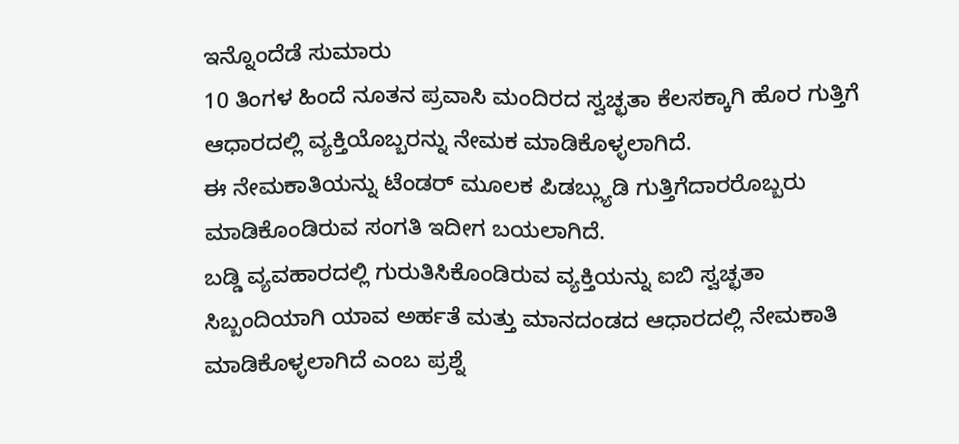ಇನ್ನೊಂದೆಡೆ ಸುಮಾರು
10 ತಿಂಗಳ ಹಿಂದೆ ನೂತನ ಪ್ರವಾಸಿ ಮಂದಿರದ ಸ್ವಚ್ಛತಾ ಕೆಲಸಕ್ಕಾಗಿ ಹೊರ ಗುತ್ತಿಗೆ ಆಧಾರದಲ್ಲಿ ವ್ಯಕ್ತಿಯೊಬ್ಬರನ್ನು ನೇಮಕ ಮಾಡಿಕೊಳ್ಳಲಾಗಿದೆ.
ಈ ನೇಮಕಾತಿಯನ್ನು ಟೆಂಡರ್ ಮೂಲಕ ಪಿಡಬ್ಲ್ಯುಡಿ ಗುತ್ತಿಗೆದಾರರೊಬ್ಬರು ಮಾಡಿಕೊಂಡಿರುವ ಸಂಗತಿ ಇದೀಗ ಬಯಲಾಗಿದೆ.
ಬಡ್ಡಿ ವ್ಯವಹಾರದಲ್ಲಿ ಗುರುತಿಸಿಕೊಂಡಿರುವ ವ್ಯಕ್ತಿಯನ್ನು ಐಬಿ ಸ್ವಚ್ಛತಾ ಸಿಬ್ಬಂದಿಯಾಗಿ ಯಾವ ಅರ್ಹತೆ ಮತ್ತು ಮಾನದಂಡದ ಆಧಾರದಲ್ಲಿ ನೇಮಕಾತಿ ಮಾಡಿಕೊಳ್ಳಲಾಗಿದೆ ಎಂಬ ಪ್ರಶ್ನೆ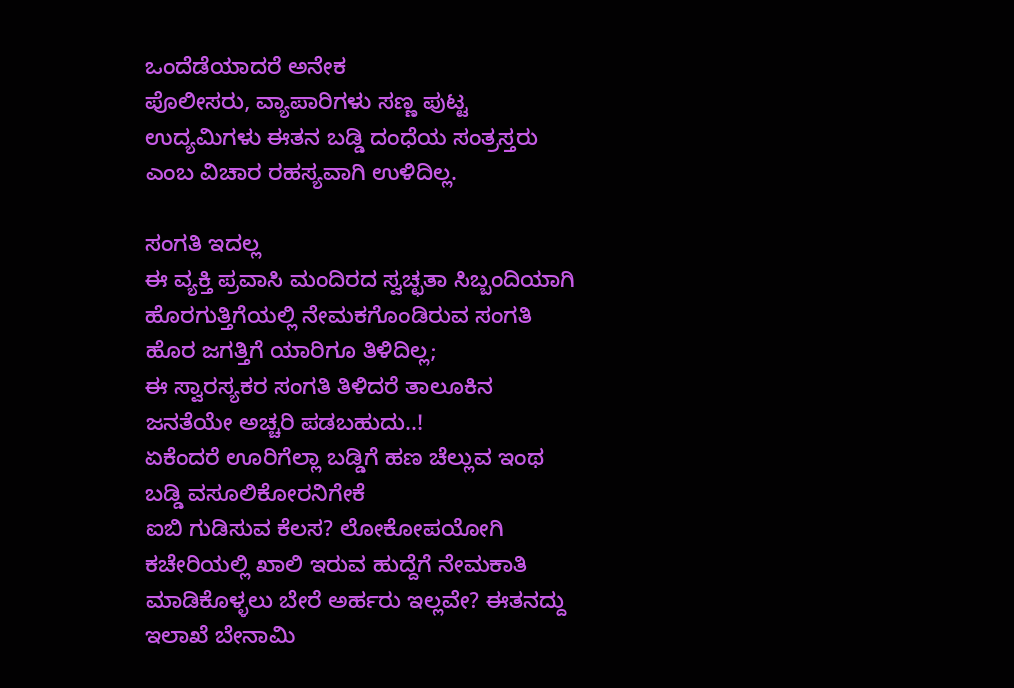ಒಂದೆಡೆಯಾದರೆ ಅನೇಕ
ಪೊಲೀಸರು, ವ್ಯಾಪಾರಿಗಳು ಸಣ್ಣ ಪುಟ್ಟ ಉದ್ಯಮಿಗಳು ಈತನ ಬಡ್ಡಿ ದಂಧೆಯ ಸಂತ್ರಸ್ತರು ಎಂಬ ವಿಚಾರ ರಹಸ್ಯವಾಗಿ ಉಳಿದಿಲ್ಲ.

ಸಂಗತಿ ಇದಲ್ಲ
ಈ ವ್ಯಕ್ತಿ ಪ್ರವಾಸಿ ಮಂದಿರದ ಸ್ವಚ್ಛತಾ ಸಿಬ್ಬಂದಿಯಾಗಿ ಹೊರಗುತ್ತಿಗೆಯಲ್ಲಿ ನೇಮಕಗೊಂಡಿರುವ ಸಂಗತಿ ಹೊರ ಜಗತ್ತಿಗೆ ಯಾರಿಗೂ ತಿಳಿದಿಲ್ಲ;
ಈ ಸ್ವಾರಸ್ಯಕರ ಸಂಗತಿ ತಿಳಿದರೆ ತಾಲೂಕಿನ ಜನತೆಯೇ ಅಚ್ಚರಿ ಪಡಬಹುದು..!
ಏಕೆಂದರೆ ಊರಿಗೆಲ್ಲಾ ಬಡ್ಡಿಗೆ ಹಣ ಚೆಲ್ಲುವ ಇಂಥ ಬಡ್ಡಿ ವಸೂಲಿಕೋರನಿಗೇಕೆ
ಐಬಿ ಗುಡಿಸುವ ಕೆಲಸ? ಲೋಕೋಪಯೋಗಿ ಕಚೇರಿಯಲ್ಲಿ ಖಾಲಿ ಇರುವ ಹುದ್ದೆಗೆ ನೇಮಕಾತಿ ಮಾಡಿಕೊಳ್ಳಲು ಬೇರೆ ಅರ್ಹರು ಇಲ್ಲವೇ? ಈತನದ್ದು ಇಲಾಖೆ ಬೇನಾಮಿ‌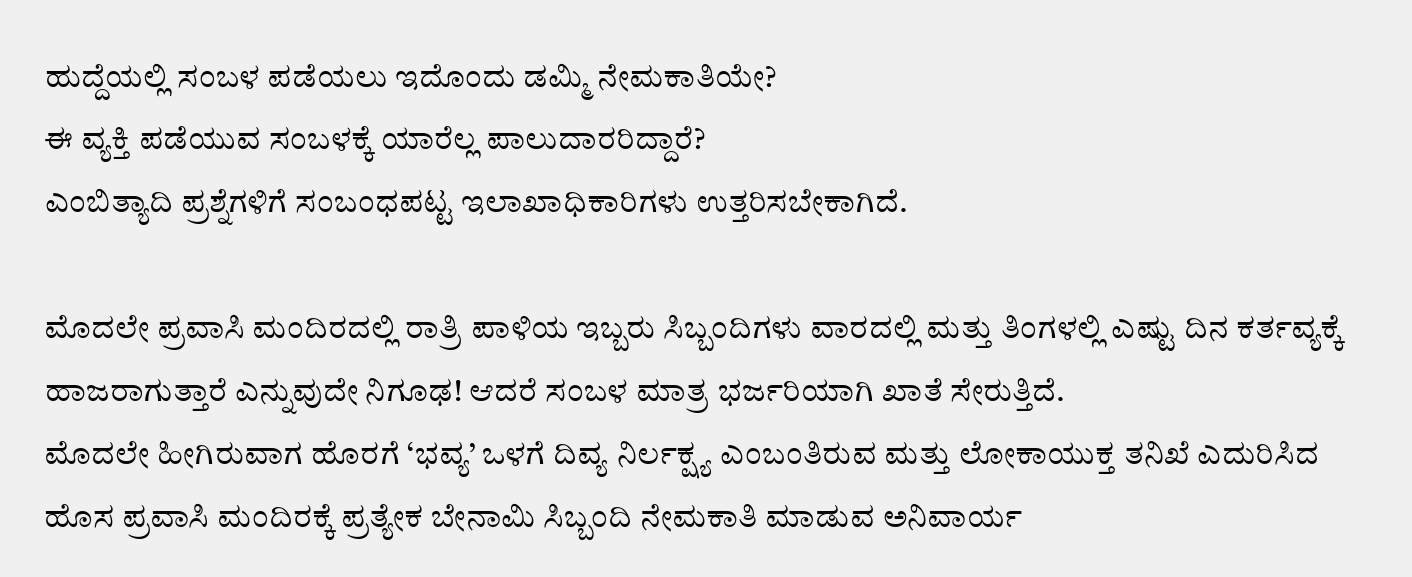ಹುದ್ದೆಯಲ್ಲಿ ಸಂಬಳ ಪಡೆಯಲು ಇದೊಂದು ಡಮ್ಮಿ ನೇಮಕಾತಿಯೇ?
ಈ ವ್ಯಕ್ತಿ ಪಡೆಯುವ ಸಂಬಳಕ್ಕೆ ಯಾರೆಲ್ಲ ಪಾಲುದಾರರಿದ್ದಾರೆ?
ಎಂಬಿತ್ಯಾದಿ ಪ್ರಶ್ನೆಗಳಿಗೆ ಸಂಬಂಧಪಟ್ಟ ಇಲಾಖಾಧಿಕಾರಿಗಳು ಉತ್ತರಿಸಬೇಕಾಗಿದೆ.

ಮೊದಲೇ ಪ್ರವಾಸಿ ಮಂದಿರದಲ್ಲಿ‌ ರಾತ್ರಿ ಪಾಳಿಯ ಇಬ್ಬರು ಸಿಬ್ಬಂದಿಗಳು ವಾರದಲ್ಲಿ ಮತ್ತು ತಿಂಗಳಲ್ಲಿ ಎಷ್ಟು ದಿನ ಕರ್ತವ್ಯಕ್ಕೆ ಹಾಜರಾಗುತ್ತಾರೆ ಎನ್ನುವುದೇ ನಿಗೂಢ! ಆದರೆ ಸಂಬಳ ಮಾತ್ರ ಭರ್ಜರಿಯಾಗಿ ಖಾತೆ ಸೇರುತ್ತಿದೆ.
ಮೊದಲೇ ಹೀಗಿರುವಾಗ ಹೊರಗೆ ‘ಭವ್ಯ’ ಒಳಗೆ ದಿವ್ಯ ನಿರ್ಲಕ್ಷ್ಯ ಎಂಬಂತಿರುವ ಮತ್ತು ಲೋಕಾಯುಕ್ತ ತನಿಖೆ ಎದುರಿಸಿದ
ಹೊಸ ಪ್ರವಾಸಿ ಮಂದಿರಕ್ಕೆ ಪ್ರತ್ಯೇಕ ಬೇನಾಮಿ ಸಿಬ್ಬಂದಿ ನೇಮಕಾತಿ ಮಾಡುವ ಅನಿವಾರ್ಯ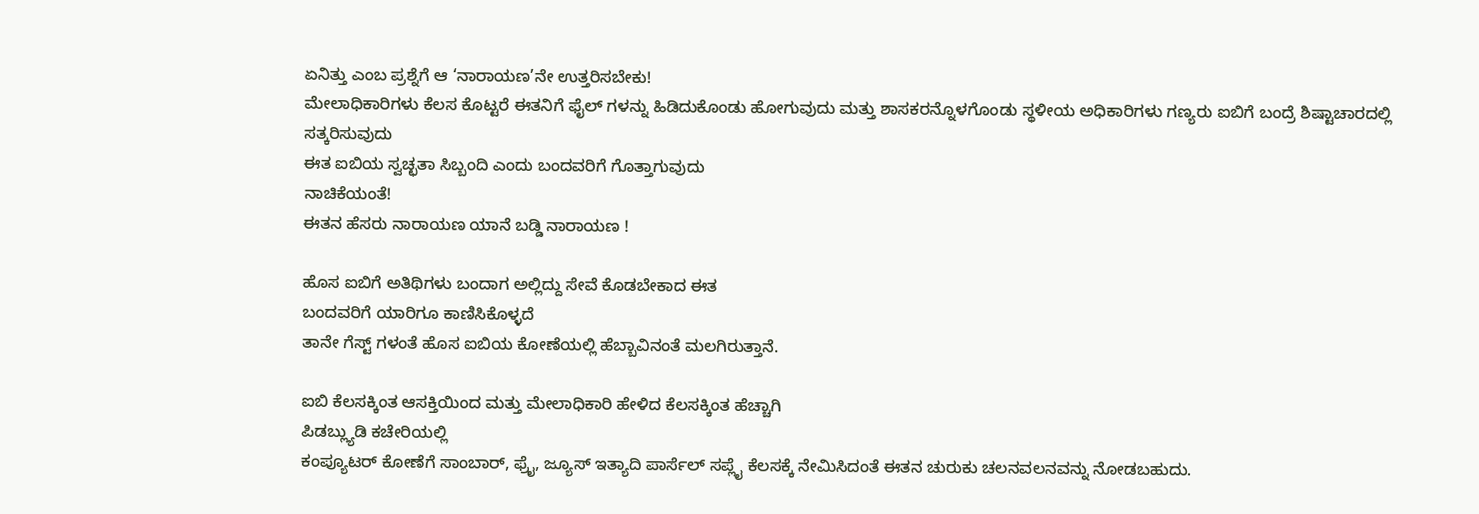ಏನಿತ್ತು ಎಂಬ ಪ್ರಶ್ನೆಗೆ ಆ ‘ನಾರಾಯಣ’ನೇ ಉತ್ತರಿಸಬೇಕು!
ಮೇಲಾಧಿಕಾರಿಗಳು ಕೆಲಸ ಕೊಟ್ಟರೆ ಈತನಿಗೆ ಫೈಲ್ ಗಳನ್ನು ಹಿಡಿದುಕೊಂಡು ಹೋಗುವುದು ಮತ್ತು ಶಾಸಕರನ್ನೊಳಗೊಂಡು ಸ್ಥಳೀಯ ಅಧಿಕಾರಿಗಳು ಗಣ್ಯರು ಐಬಿ‌ಗೆ ಬಂದ್ರೆ ಶಿಷ್ಟಾಚಾರದಲ್ಲಿ
ಸತ್ಕರಿಸುವುದು
ಈತ ಐಬಿಯ ಸ್ವಚ್ಛತಾ ಸಿಬ್ಬಂದಿ ಎಂದು ಬಂದವರಿಗೆ ಗೊತ್ತಾಗುವುದು
ನಾಚಿಕೆಯಂತೆ!
ಈತನ ಹೆಸರು ನಾರಾಯಣ ಯಾನೆ ಬಡ್ಡಿ ನಾರಾಯಣ !

ಹೊಸ ಐಬಿಗೆ ಅತಿಥಿಗಳು ಬಂದಾಗ ಅಲ್ಲಿದ್ದು ಸೇವೆ ಕೊಡಬೇಕಾದ ಈತ
ಬಂದವರಿಗೆ ಯಾರಿಗೂ ಕಾಣಿಸಿಕೊಳ್ಳದೆ
ತಾನೇ ಗೆಸ್ಟ್ ಗಳಂತೆ ಹೊಸ ಐಬಿಯ ಕೋಣೆಯಲ್ಲಿ ಹೆಬ್ಬಾವಿನಂತೆ ಮಲಗಿರುತ್ತಾನೆ.

ಐಬಿ ಕೆಲಸಕ್ಕಿಂತ ಆಸಕ್ತಿಯಿಂದ ಮತ್ತು ಮೇಲಾಧಿಕಾರಿ ಹೇಳಿದ ಕೆಲಸಕ್ಕಿಂತ ಹೆಚ್ಚಾಗಿ
ಪಿಡಬ್ಲ್ಯುಡಿ ಕಚೇರಿಯಲ್ಲಿ
ಕಂಪ್ಯೂಟರ್ ಕೋಣೆಗೆ ಸಾಂಬಾರ್, ಫ್ರೈ, ಜ್ಯೂಸ್ ಇತ್ಯಾದಿ ಪಾರ್ಸೆಲ್ ಸಪ್ಲೈ ಕೆಲಸಕ್ಕೆ ನೇಮಿಸಿದಂತೆ ಈತನ ಚುರುಕು ಚಲನವಲನವನ್ನು ನೋಡಬಹುದು.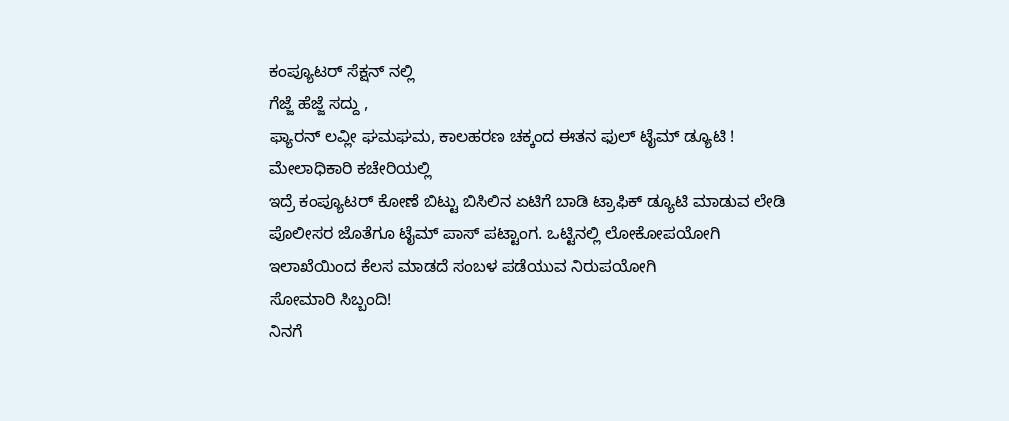ಕಂಪ್ಯೂಟರ್‌ ಸೆಕ್ಷನ್ ನಲ್ಲಿ‌
ಗೆಜ್ಜೆ ಹೆಜ್ಜೆ ಸದ್ದು ,
ಫ್ಯಾರನ್ ಲವ್ಲೀ ಘಮಘಮ, ಕಾಲಹರಣ ಚಕ್ಕಂದ ಈತನ ಫುಲ್ ಟೈಮ್ ಡ್ಯೂಟಿ !
ಮೇಲಾಧಿಕಾರಿ ಕಚೇರಿಯಲ್ಲಿ
ಇದ್ರೆ ಕಂಪ್ಯೂಟರ್ ಕೋಣೆ ಬಿಟ್ಟು ಬಿಸಿಲಿನ ಏಟಿಗೆ ಬಾಡಿ ಟ್ರಾಫಿಕ್ ಡ್ಯೂಟಿ ಮಾಡುವ ಲೇಡಿ ಪೊಲೀಸರ ಜೊತೆಗೂ ಟೈಮ್ ಪಾಸ್ ಪಟ್ಟಾಂಗ. ಒಟ್ಟಿನಲ್ಲಿ ಲೋಕೋಪಯೋಗಿ ಇಲಾಖೆಯಿಂದ ಕೆಲಸ ಮಾಡದೆ ಸಂಬಳ ಪಡೆಯುವ ನಿರುಪಯೋಗಿ
ಸೋಮಾರಿ ಸಿಬ್ಬಂದಿ‌!
ನಿನಗೆ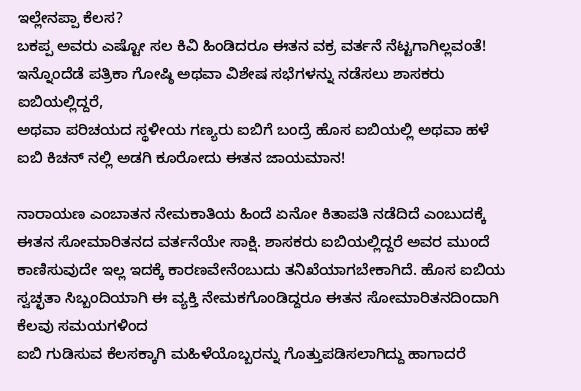ಇಲ್ಲೇನಪ್ಪಾ ಕೆಲಸ?
ಬಕಪ್ಪ ಅವರು ಎಷ್ಟೋ ಸಲ ಕಿವಿ ಹಿಂಡಿದರೂ ಈತನ ವಕ್ರ ವರ್ತನೆ ನೆಟ್ಟಗಾಗಿಲ್ಲವಂತೆ!
ಇನ್ನೊಂದೆಡೆ ಪತ್ರಿಕಾ ಗೋಷ್ಠಿ ಅಥವಾ ವಿಶೇಷ ಸಭೆಗಳನ್ನು ನಡೆಸಲು ಶಾಸಕರು ಐಬಿಯಲ್ಲಿದ್ದರೆ,
ಅಥವಾ ಪರಿಚಯದ ಸ್ಥಳೀಯ ಗಣ್ಯರು ಐಬಿಗೆ ಬಂದ್ರೆ ಹೊಸ ಐಬಿಯಲ್ಲಿ ಅಥವಾ ಹಳೆ ಐಬಿ‌ ಕಿಚನ್ ನಲ್ಲಿ ಅಡಗಿ ಕೂರೋದು ಈತನ ಜಾಯಮಾನ!

ನಾರಾಯಣ ಎಂಬಾತನ ನೇಮಕಾತಿಯ ಹಿಂದೆ ಏನೋ ಕಿತಾಪತಿ ನಡೆದಿದೆ ಎಂಬುದಕ್ಕೆ ಈತನ ಸೋಮಾರಿತನದ ವರ್ತನೆಯೇ ಸಾಕ್ಷಿ. ಶಾಸಕರು ಐಬಿಯಲ್ಲಿದ್ದರೆ ಅವರ ಮುಂದೆ ಕಾಣಿಸುವುದೇ ಇಲ್ಲ ಇದಕ್ಕೆ ಕಾರಣವೇನೆಂಬುದು ತನಿಖೆಯಾಗಬೇಕಾಗಿದೆ. ಹೊಸ ಐಬಿಯ ಸ್ವಚ್ಛತಾ ಸಿಬ್ಬಂದಿಯಾಗಿ ಈ ವ್ಯಕ್ತಿ ನೇಮಕಗೊಂಡಿದ್ದರೂ ಈತನ ಸೋಮಾರಿತನದಿಂದಾಗಿ ಕೆಲವು ಸಮಯಗಳಿಂದ
ಐಬಿ ಗುಡಿಸುವ ಕೆಲಸಕ್ಕಾಗಿ ಮಹಿಳೆಯೊಬ್ಬರನ್ನು ಗೊತ್ತುಪಡಿಸಲಾಗಿದ್ದು ಹಾಗಾದರೆ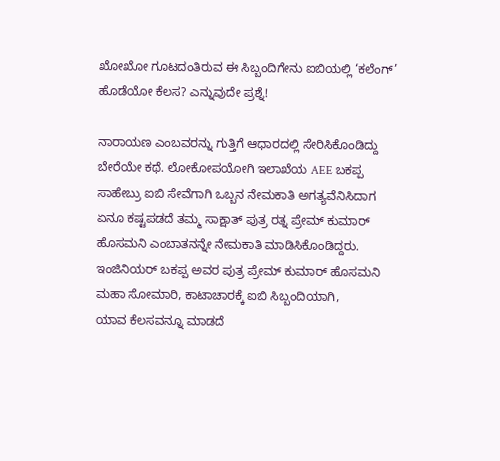ಖೋಖೋ ಗೂಟದಂತಿರುವ ಈ ಸಿಬ್ಬಂದಿಗೇನು ಐಬಿಯಲ್ಲಿ ‘ಕಲೆಂಗ್’ ಹೊಡೆಯೋ ಕೆಲಸ? ಎನ್ನುವುದೇ ಪ್ರಶ್ನೆ!

ನಾರಾಯಣ ಎಂಬವರನ್ನು ಗುತ್ತಿಗೆ ಆಧಾರದಲ್ಲಿ ಸೇರಿಸಿಕೊಂಡಿದ್ದು ಬೇರೆಯೇ ಕಥೆ. ಲೋಕೋಪಯೋಗಿ ಇಲಾಖೆಯ AEE ಬಕಪ್ಪ ಸಾಹೇಬ್ರು ಐಬಿ ಸೇವೆಗಾಗಿ ಒಬ್ಬನ ನೇಮಕಾತಿ ಅಗತ್ಯವೆನಿಸಿದಾಗ ಏನೂ ಕಷ್ಟಪಡದೆ ತಮ್ಮ ಸಾಕ್ಷಾತ್ ಪುತ್ರ ರತ್ನ ಪ್ರೇಮ್ ಕುಮಾರ್ ಹೊಸಮನಿ ಎಂಬಾತನನ್ನೇ ನೇಮಕಾತಿ ಮಾಡಿಸಿಕೊಂಡಿದ್ದರು. ಇಂಜಿನಿಯರ್ ಬಕಪ್ಪ ಅವರ ಪುತ್ರ ಪ್ರೇಮ್ ಕುಮಾರ್ ಹೊಸಮನಿ
ಮಹಾ ಸೋಮಾರಿ, ಕಾಟಾಚಾರಕ್ಕೆ ಐಬಿ ಸಿಬ್ಬಂದಿಯಾಗಿ,
ಯಾವ ಕೆಲಸವನ್ನೂ ಮಾಡದೆ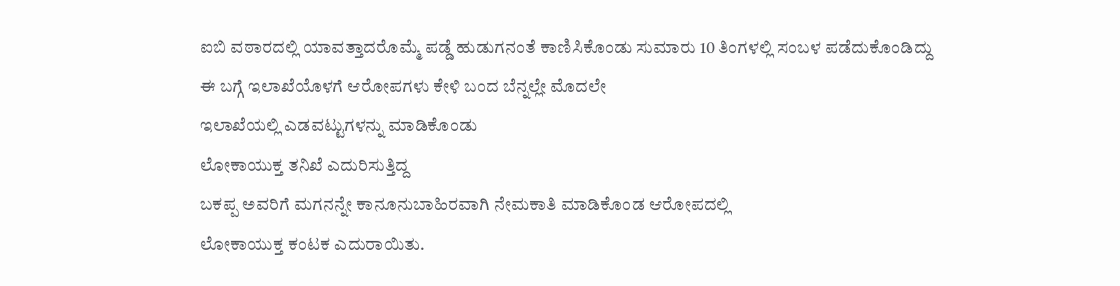ಐಬಿ ವಠಾರದಲ್ಲಿ ಯಾವತ್ತಾದರೊಮ್ಮೆ ಪಡ್ಡೆ ಹುಡುಗನಂತೆ ಕಾಣಿಸಿಕೊಂಡು ಸುಮಾರು 10 ತಿಂಗಳಲ್ಲಿ ಸಂಬಳ ಪಡೆದುಕೊಂಡಿದ್ದು
ಈ ಬಗ್ಗೆ ಇಲಾಖೆಯೊಳಗೆ ಆರೋಪಗಳು ಕೇಳಿ ‌ಬಂದ ಬೆನ್ನಲ್ಲೇ ಮೊದಲೇ
ಇಲಾಖೆಯಲ್ಲಿ ಎಡವಟ್ಟುಗಳನ್ನು ಮಾಡಿಕೊಂಡು
ಲೋಕಾಯುಕ್ತ ತನಿಖೆ ಎದುರಿಸುತ್ತಿದ್ದ
ಬಕಪ್ಪ ಅವರಿಗೆ ಮಗನನ್ನೇ ಕಾನೂನುಬಾಹಿರವಾಗಿ ನೇಮಕಾತಿ ಮಾಡಿಕೊಂಡ ಆರೋಪದಲ್ಲಿ
ಲೋಕಾಯುಕ್ತ ಕಂಟಕ ಎದುರಾಯಿತು.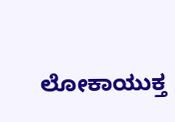ಲೋಕಾಯುಕ್ತ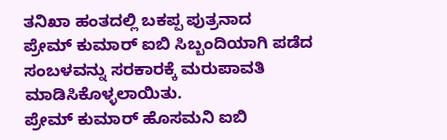ತನಿಖಾ ಹಂತದಲ್ಲಿ ‍ಬಕಪ್ಪ ಪುತ್ರನಾದ
ಪ್ರೇಮ್ ಕುಮಾರ್ ಐಬಿ ಸಿಬ್ಬಂದಿಯಾಗಿ ಪಡೆದ ಸಂಬಳವನ್ನು ಸರಕಾರಕ್ಕೆ ಮರುಪಾವತಿ ಮಾಡಿಸಿಕೊಳ್ಳಲಾಯಿತು.
ಪ್ರೇಮ್ ಕುಮಾರ್ ಹೊಸಮನಿ ಐಬಿ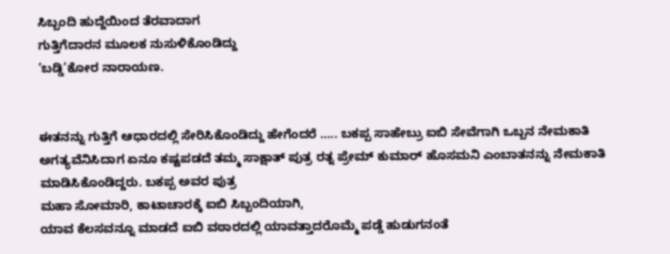ಸಿಬ್ಬಂದಿ ಹುದ್ದೆಯಿಂದ ತೆರವಾದಾಗ
ಗುತ್ತಿಗೆದಾರನ ಮೂಲಕ ನುಸುಳಿಕೊಂಡಿದ್ದು
‘ಬಡ್ಡಿ’ಕೋರ ನಾರಾಯಣ.


ಈತನನ್ನು‌ ಗುತ್ತಿಗೆ ಆಧಾರದಲ್ಲಿ ಸೇರಿಸಿಕೊಂಡಿದ್ದು ಹೇಗೆಂದರೆ ….. ಬಕಪ್ಪ ಸಾಹೇಬ್ರು ಐಬಿ ಸೇವೆಗಾಗಿ ಒಬ್ಬನ ನೇಮಕಾತಿ ಅಗತ್ಯವೆನಿಸಿದಾಗ ಏನೂ ಕಷ್ಟಪಡದೆ ತಮ್ಮ ಸಾಕ್ಷಾತ್ ಪುತ್ರ ರತ್ನ ಪ್ರೇಮ್ ಕುಮಾರ್ ಹೊಸಮನಿ ಎಂಬಾತನನ್ನು ನೇಮಕಾತಿ ಮಾಡಿಸಿಕೊಂಡಿದ್ದರು. ಬಕಪ್ಪ ಅವರ ಪುತ್ರ
ಮಹಾ ಸೋಮಾರಿ, ಕಾಟಾಚಾರಕ್ಕೆ ಐಬಿ ಸಿಬ್ಬಂದಿಯಾಗಿ,
ಯಾವ ಕೆಲಸವನ್ನೂ ಮಾಡದೆ ಐಬಿ ವಠಾರದಲ್ಲಿ ಯಾವತ್ತಾದರೊಮ್ಮೆ ಪಡ್ಡೆ ಹುಡುಗನಂತೆ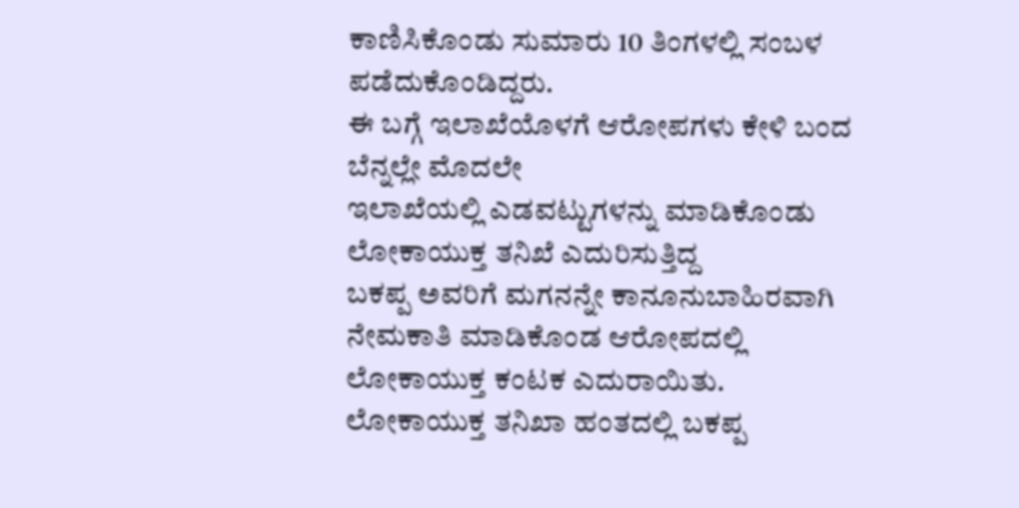ಕಾಣಿಸಿಕೊಂಡು ಸುಮಾರು 10 ತಿಂಗಳಲ್ಲಿ ಸಂಬಳ ಪಡೆದುಕೊಂಡಿದ್ದರು.
ಈ ಬಗ್ಗೆ ಇಲಾಖೆಯೊಳಗೆ ಆರೋಪಗಳು ಕೇಳಿ ‌ಬಂದ ಬೆನ್ನಲ್ಲೇ ಮೊದಲೇ
ಇಲಾಖೆಯಲ್ಲಿ ಎಡವಟ್ಟುಗಳನ್ನು ಮಾಡಿಕೊಂಡು
ಲೋಕಾಯುಕ್ತ ತನಿಖೆ ಎದುರಿಸುತ್ತಿದ್ದ
ಬಕಪ್ಪ ಅವರಿಗೆ ಮಗನನ್ನೇ ಕಾನೂನುಬಾಹಿರವಾಗಿ ನೇಮಕಾತಿ ಮಾಡಿಕೊಂಡ ಆರೋಪದಲ್ಲಿ
ಲೋಕಾಯುಕ್ತ ಕಂಟಕ ಎದುರಾಯಿತು.
ಲೋಕಾಯುಕ್ತ ತನಿಖಾ ಹಂತದಲ್ಲಿ ‍ಬಕಪ್ಪ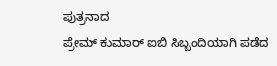ಪುತ್ರನಾದ
ಪ್ರೇಮ್ ಕುಮಾರ್ ಐಬಿ ಸಿಬ್ಬಂದಿಯಾಗಿ ಪಡೆದ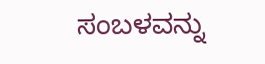ಸಂಬಳವನ್ನು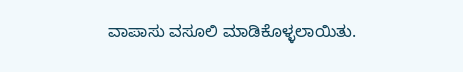ವಾಪಾಸು ವಸೂಲಿ ಮಾಡಿಕೊಳ್ಳಲಾಯಿತು.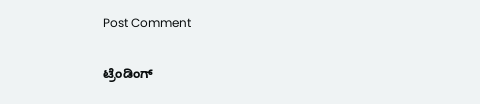Post Comment

ಟ್ರೆಂಡಿಂಗ್‌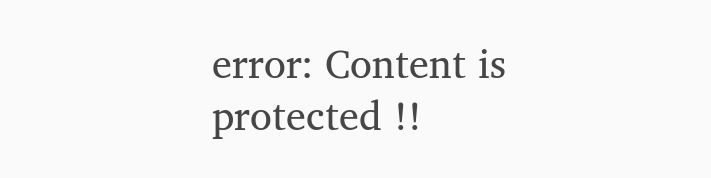error: Content is protected !!